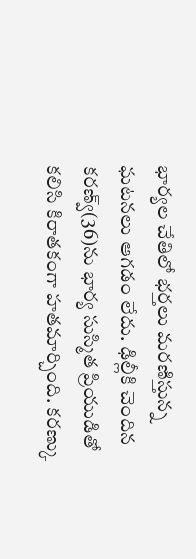భార్యల చేతిలో భర్తలు మరణిస్తున్న ఘటనలు ఆగడం లేదు. ఢిల్లీకి చెందిన కరణ్వ్(36)ను భార్య సుస్మిత ప్రియుడితో కలిసి కిరాతకంగా హతమార్చింది. కరణ్కు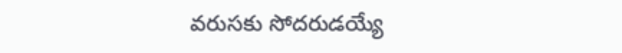వరుసకు సోదరుడయ్యే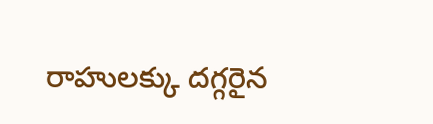రాహులక్కు దగ్గరైన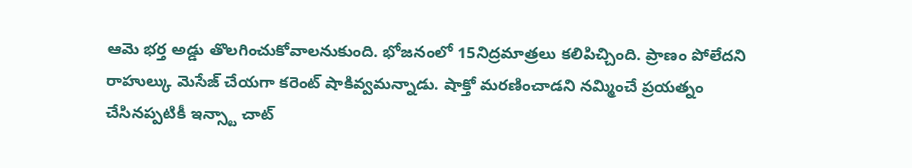ఆమె భర్త అడ్డు తొలగించుకోవాలనుకుంది. భోజనంలో 15నిద్రమాత్రలు కలిపిచ్చింది. ప్రాణం పోలేదని రాహుల్కు మెసేజ్ చేయగా కరెంట్ షాకివ్వమన్నాడు. షాక్తో మరణించాడని నమ్మించే ప్రయత్నం చేసినప్పటికీ ఇన్స్టా చాట్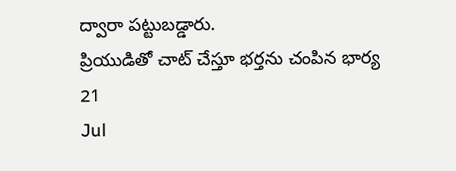ద్వారా పట్టుబడ్డారు.
ప్రియుడితో చాట్ చేస్తూ భర్తను చంపిన భార్య
21
Jul